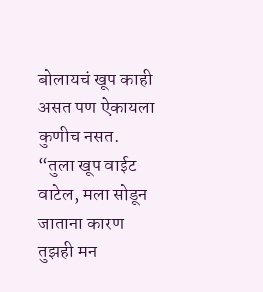बोलायचं खूप काही असत पण ऐकायला कुणीच नसत.
“तुला खूप वाईट वाटेल, मला सोडून जाताना कारण तुझही मन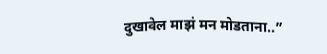दुखावेल माझं मन मोडताना..”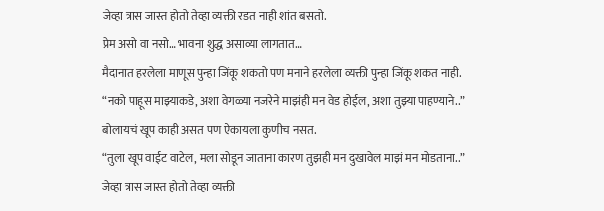जेव्हा त्रास जास्त होतो तेव्हा व्यक्ती रडत नाही शांत बसतो.
प्रेम असो वा नसो… भावना शुद्ध असाव्या लागतात…
मैदानात हरलेला माणूस पुन्हा जिंकू शकतो पण मनाने हरलेला व्यक्ती पुन्हा जिंकू शकत नाही.
“नको पाहूस माझ्याकडे, अशा वेगळ्या नजरेने माझंही मन वेड होईल, अशा तुझ्या पाहण्याने..”
बोलायचं खूप काही असत पण ऐकायला कुणीच नसत.
“तुला खूप वाईट वाटेल, मला सोडून जाताना कारण तुझही मन दुखावेल माझं मन मोडताना..”
जेव्हा त्रास जास्त होतो तेव्हा व्यक्ती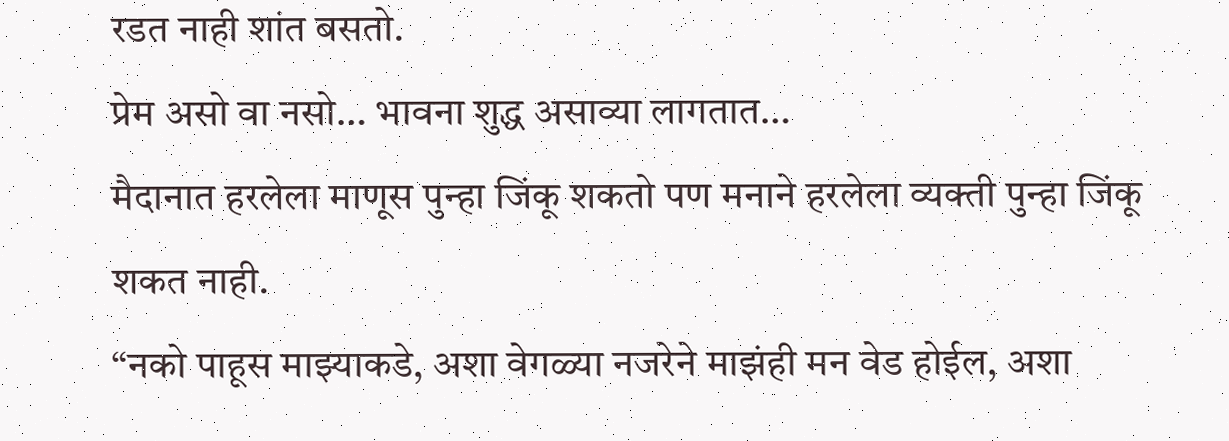रडत नाही शांत बसतो.
प्रेम असो वा नसो… भावना शुद्ध असाव्या लागतात…
मैदानात हरलेला माणूस पुन्हा जिंकू शकतो पण मनाने हरलेला व्यक्ती पुन्हा जिंकू शकत नाही.
“नको पाहूस माझ्याकडे, अशा वेगळ्या नजरेने माझंही मन वेड होईल, अशा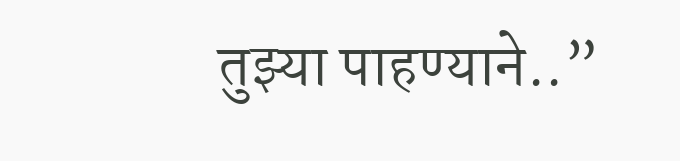तुझ्या पाहण्याने..”